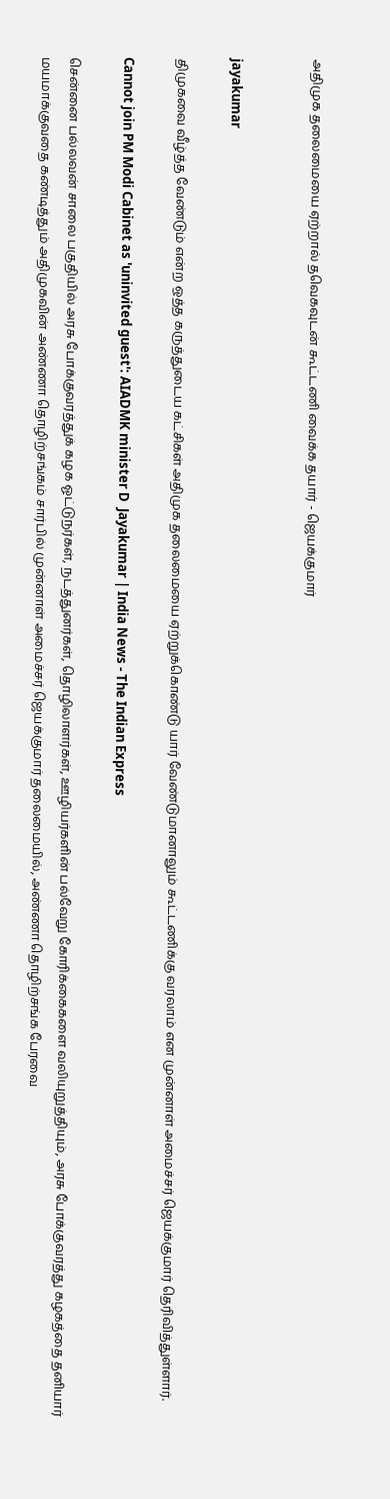அதிமுக தலைமையை ஏற்றால் தவெகவுடன் கூட்டணி வைக்க தயார் - ஜெயக்குமார்


jayakumar

திமுகவை வீழ்த்த வேண்டும் என்ற ஒத்த கருத்துடைய கட்சிகள் அதிமுக தலைமையை ஏற்றுக்கொண்டு யார் வேண்டுமானாலும் கூட்டணிக்கு வரலாம் என முன்னாள் அமைச்சர் ஜெயக்குமார் தெரிவித்துள்ளார்.

Cannot join PM Modi Cabinet as 'uninvited guest': AIADMK minister D  Jayakumar | India News - The Indian Express

சென்னை பல்லவன் சாலை பகுதியில் அரசு போக்குவரத்துக் கழக ஓட்டுநர்கள், நடத்துனர்கள், தொழிலாளர்கள், ஊழியர்களின் பல்வேறு கோரிக்கைகளை வலியுறுத்தியும், அரசு போக்குவரத்து கழகத்தை தனியார் மயமாக்குவதை கண்டித்தும் அதிமுகவின் அண்ணா தொழிற்சங்கம் சார்பில் முன்னாள் அமைச்சர் ஜெயக்குமார் தலைமையில், அண்ணா தொழிற்சங்க பேரவை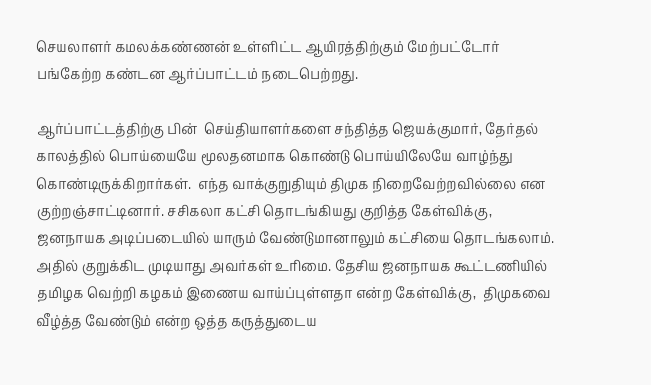செயலாளர் கமலக்கண்ணன் உள்ளிட்ட ஆயிரத்திற்கும் மேற்பட்டோர் பங்கேற்ற கண்டன ஆர்ப்பாட்டம் நடைபெற்றது.

ஆர்ப்பாட்டத்திற்கு பின்  செய்தியாளர்களை சந்தித்த ஜெயக்குமார், தேர்தல் காலத்தில் பொய்யையே மூலதனமாக கொண்டு பொய்யிலேயே வாழ்ந்து கொண்டிருக்கிறார்கள்.  எந்த வாக்குறுதியும் திமுக நிறைவேற்றவில்லை என குற்றஞ்சாட்டினார். சசிகலா கட்சி தொடங்கியது குறித்த கேள்விக்கு, ஜனநாயக அடிப்படையில் யாரும் வேண்டுமானாலும் கட்சியை தொடங்கலாம். அதில் குறுக்கிட முடியாது அவர்கள் உரிமை. தேசிய ஜனநாயக கூட்டணியில் தமிழக வெற்றி கழகம் இணைய வாய்ப்புள்ளதா என்ற கேள்விக்கு,  திமுகவை வீழ்த்த வேண்டும் என்ற ஒத்த கருத்துடைய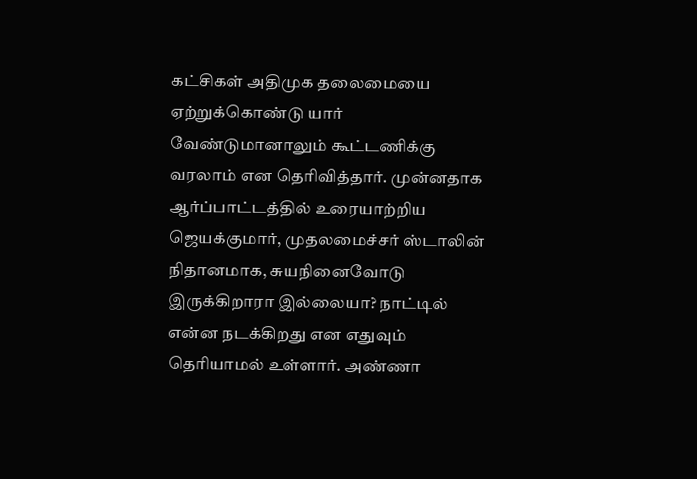கட்சிகள் அதிமுக தலைமையை ஏற்றுக்கொண்டு யார் வேண்டுமானாலும் கூட்டணிக்கு வரலாம் என தெரிவித்தார். முன்னதாக ஆர்ப்பாட்டத்தில் உரையாற்றிய ஜெயக்குமார், முதலமைச்சர் ஸ்டாலின் நிதானமாக, சுயநினைவோடு இருக்கிறாரா இல்லையா? நாட்டில் என்ன நடக்கிறது என எதுவும் தெரியாமல் உள்ளார். அண்ணா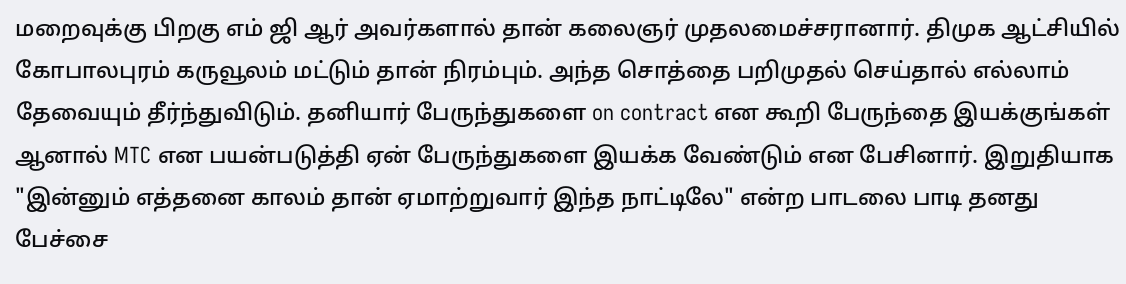மறைவுக்கு பிறகு எம் ஜி ஆர் அவர்களால் தான் கலைஞர் முதலமைச்சரானார். திமுக ஆட்சியில் கோபாலபுரம் கருவூலம் மட்டும் தான் நிரம்பும். அந்த சொத்தை பறிமுதல் செய்தால் எல்லாம் தேவையும் தீர்ந்துவிடும். தனியார் பேருந்துகளை on contract என கூறி பேருந்தை இயக்குங்கள் ஆனால் MTC என பயன்படுத்தி ஏன் பேருந்துகளை இயக்க வேண்டும் என பேசினார். இறுதியாக "இன்னும் எத்தனை காலம் தான் ஏமாற்றுவார் இந்த நாட்டிலே" என்ற பாடலை பாடி தனது பேச்சை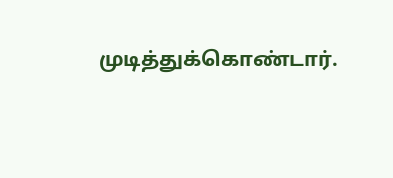முடித்துக்கொண்டார்.